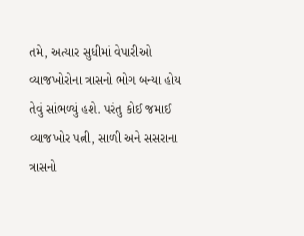તમે, અત્યાર સુધીમાં વેપારીઓ વ્યાજખોરોના ત્રાસનો ભોગ બન્યા હોય તેવું સાંભળ્યું હશે. પરંતુ કોઈ જમાઈ વ્યાજખોર પત્ની, સાળી અને સસરાના ત્રાસનો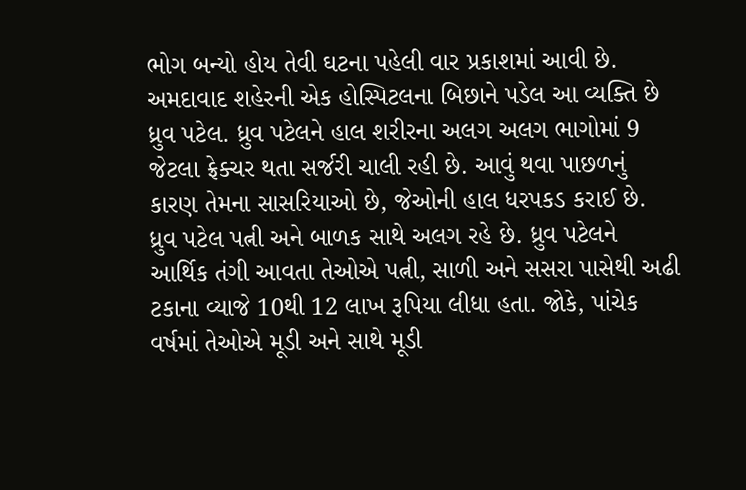ભોગ બન્યો હોય તેવી ઘટના પહેલી વાર પ્રકાશમાં આવી છે. અમદાવાદ શહેરની એક હોસ્પિટલના બિછાને પડેલ આ વ્યક્તિ છે ધ્રુવ પટેલ. ધ્રુવ પટેલને હાલ શરીરના અલગ અલગ ભાગોમાં 9 જેટલા ફ્રેક્ચર થતા સર્જરી ચાલી રહી છે. આવું થવા પાછળનું કારણ તેમના સાસરિયાઓ છે, જેઓની હાલ ધરપકડ કરાઈ છે.
ધ્રુવ પટેલ પત્ની અને બાળક સાથે અલગ રહે છે. ધ્રુવ પટેલને આર્થિક તંગી આવતા તેઓએ પત્ની, સાળી અને સસરા પાસેથી અઢી ટકાના વ્યાજે 10થી 12 લાખ રૂપિયા લીધા હતા. જોકે, પાંચેક વર્ષમાં તેઓએ મૂડી અને સાથે મૂડી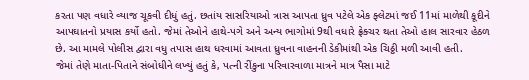કરતા પણ વધારે વ્યાજ ચૂકવી દીધું હતું. છતાંય સાસરિયાઓ ત્રાસ આપતા ધ્રુવ પટેલે એક ફ્લેટમાં જઈ 11માં માળેથી કૂદીને આપઘાતનો પ્રયાસ કર્યો હતો. જેમાં તેઓને હાથે-પગે અને અન્ય ભાગોમાં 9થી વધારે ફ્રેક્ચર થતા તેઓ હાલ સારવાર હેઠળ છે. આ મામલે પોલીસ દ્વારા વધુ તપાસ હાથ ધરવામાં આવતા ધ્રુવના વાહનની ડેકીમાંથી એક ચિઠ્ઠી મળી આવી હતી.
જેમાં તેણે માતા-પિતાને સંબોધીને લખ્યું હતું કે, પત્ની રીંકુના પરિવારવાળા માત્રને માત્ર પૈસા માટે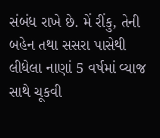સંબંધ રાખે છે. મેં રીંકુ, તેની બહેન તથા સસરા પાસેથી લીધેલા નાણાં 5 વર્ષમાં વ્યાજ સાથે ચૂકવી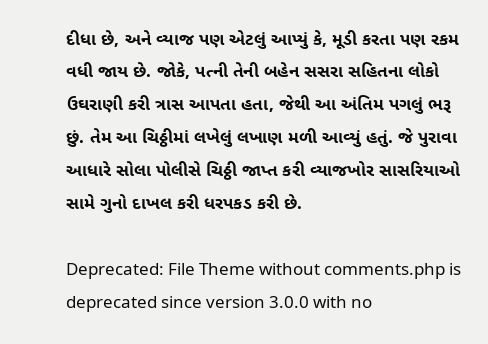દીધા છે, અને વ્યાજ પણ એટલું આપ્યું કે, મૂડી કરતા પણ રકમ વધી જાય છે. જોકે, પત્ની તેની બહેન સસરા સહિતના લોકો ઉઘરાણી કરી ત્રાસ આપતા હતા, જેથી આ અંતિમ પગલું ભરૂ છું. તેમ આ ચિઠ્ઠીમાં લખેલું લખાણ મળી આવ્યું હતું. જે પુરાવા આધારે સોલા પોલીસે ચિઠ્ઠી જાપ્ત કરી વ્યાજખોર સાસરિયાઓ સામે ગુનો દાખલ કરી ધરપકડ કરી છે.

Deprecated: File Theme without comments.php is deprecated since version 3.0.0 with no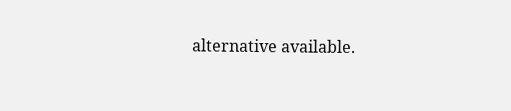alternative available.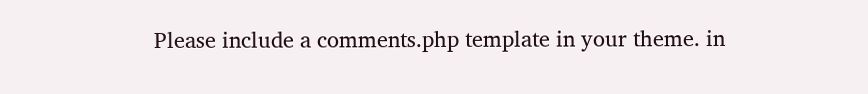Please include a comments.php template in your theme. in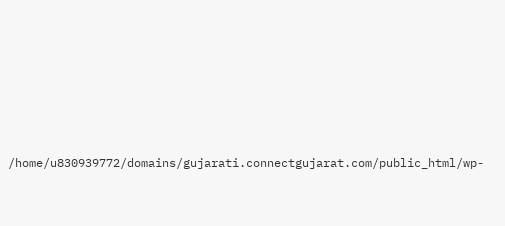/home/u830939772/domains/gujarati.connectgujarat.com/public_html/wp-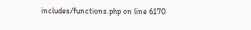includes/functions.php on line 6170